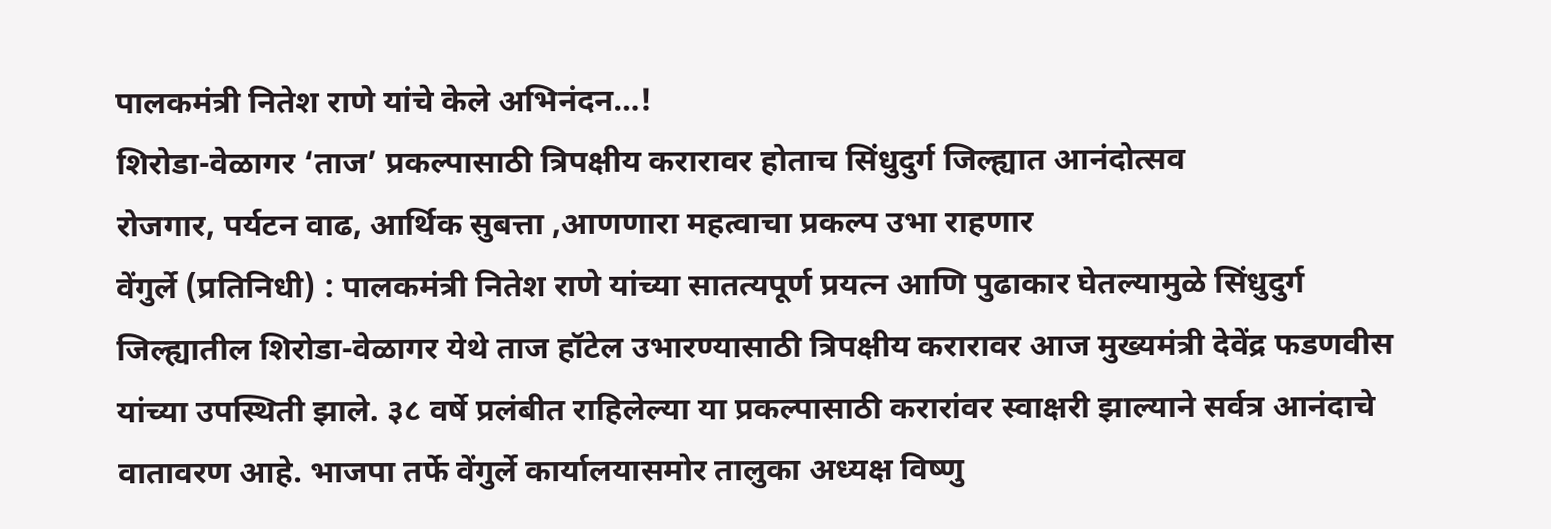पालकमंत्री नितेश राणे यांचे केले अभिनंदन…!
शिरोडा-वेळागर ‘ताज’ प्रकल्पासाठी त्रिपक्षीय करारावर होताच सिंधुदुर्ग जिल्ह्यात आनंदोत्सव
रोजगार, पर्यटन वाढ, आर्थिक सुबत्ता ,आणणारा महत्वाचा प्रकल्प उभा राहणार
वेंगुर्ले (प्रतिनिधी) : पालकमंत्री नितेश राणे यांच्या सातत्यपूर्ण प्रयत्न आणि पुढाकार घेतल्यामुळे सिंधुदुर्ग जिल्ह्यातील शिरोडा-वेळागर येथे ताज हॉटेल उभारण्यासाठी त्रिपक्षीय करारावर आज मुख्यमंत्री देवेंद्र फडणवीस यांच्या उपस्थिती झाले. ३८ वर्षे प्रलंबीत राहिलेल्या या प्रकल्पासाठी करारांवर स्वाक्षरी झाल्याने सर्वत्र आनंदाचे वातावरण आहे. भाजपा तर्फे वेंगुर्ले कार्यालयासमोर तालुका अध्यक्ष विष्णु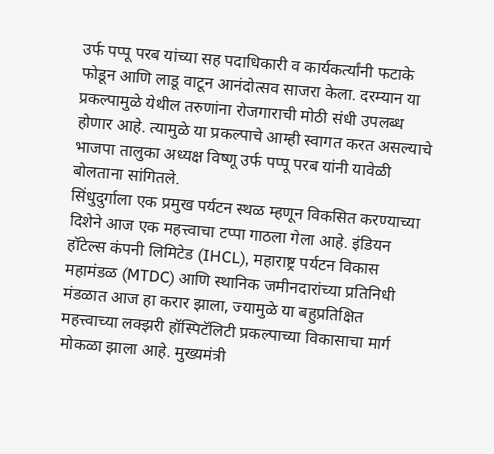उर्फ पप्पू परब यांच्या सह पदाधिकारी व कार्यकर्त्यांनी फटाके फोडून आणि लाडू वाटून आनंदोत्सव साजरा केला. दरम्यान या प्रकल्पामुळे येथील तरुणांना रोजगाराची मोठी संधी उपलब्ध होणार आहे. त्यामुळे या प्रकल्पाचे आम्ही स्वागत करत असल्याचे भाजपा तालुका अध्यक्ष विष्णू उर्फ पप्पू परब यांनी यावेळी बोलताना सांगितले.
सिंधुदुर्गाला एक प्रमुख पर्यटन स्थळ म्हणून विकसित करण्याच्या दिशेने आज एक महत्त्वाचा टप्पा गाठला गेला आहे. इंडियन हॉटेल्स कंपनी लिमिटेड (IHCL), महाराष्ट्र पर्यटन विकास महामंडळ (MTDC) आणि स्थानिक जमीनदारांच्या प्रतिनिधी मंडळात आज हा करार झाला, ज्यामुळे या बहुप्रतिक्षित महत्त्वाच्या लक्झरी हॉस्पिटॅलिटी प्रकल्पाच्या विकासाचा मार्ग मोकळा झाला आहे. मुख्यमंत्री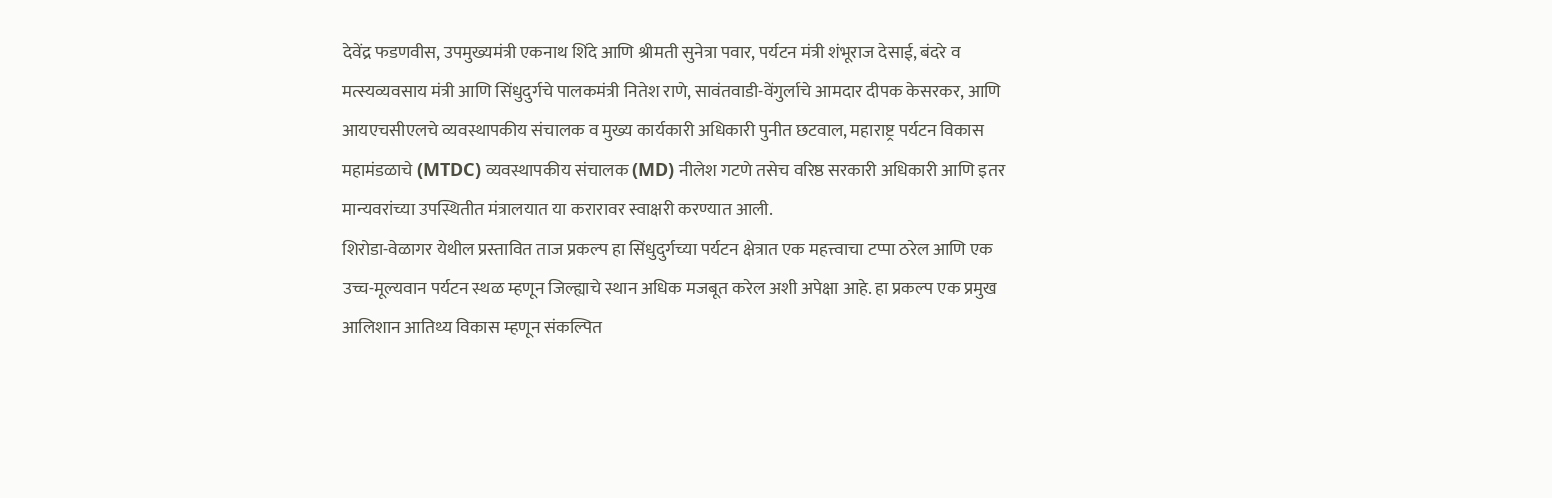देवेंद्र फडणवीस, उपमुख्यमंत्री एकनाथ शिंदे आणि श्रीमती सुनेत्रा पवार, पर्यटन मंत्री शंभूराज देसाई, बंदरे व मत्स्यव्यवसाय मंत्री आणि सिंधुदुर्गचे पालकमंत्री नितेश राणे, सावंतवाडी-वेंगुर्लाचे आमदार दीपक केसरकर, आणि आयएचसीएलचे व्यवस्थापकीय संचालक व मुख्य कार्यकारी अधिकारी पुनीत छटवाल, महाराष्ट्र पर्यटन विकास महामंडळाचे (MTDC) व्यवस्थापकीय संचालक (MD) नीलेश गटणे तसेच वरिष्ठ सरकारी अधिकारी आणि इतर मान्यवरांच्या उपस्थितीत मंत्रालयात या करारावर स्वाक्षरी करण्यात आली.
शिरोडा-वेळागर येथील प्रस्तावित ताज प्रकल्प हा सिंधुदुर्गच्या पर्यटन क्षेत्रात एक महत्त्वाचा टप्पा ठरेल आणि एक उच्च-मूल्यवान पर्यटन स्थळ म्हणून जिल्ह्याचे स्थान अधिक मजबूत करेल अशी अपेक्षा आहे. हा प्रकल्प एक प्रमुख आलिशान आतिथ्य विकास म्हणून संकल्पित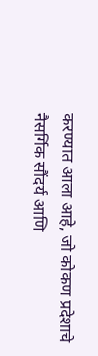करण्यात आला आहे, जो कोकण प्रदेशाचे नैसर्गिक सौंदर्य आणि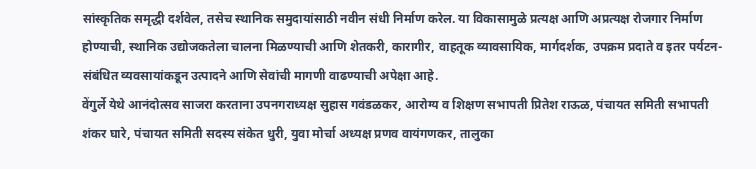सांस्कृतिक समृद्धी दर्शवेल, तसेच स्थानिक समुदायांसाठी नवीन संधी निर्माण करेल. या विकासामुळे प्रत्यक्ष आणि अप्रत्यक्ष रोजगार निर्माण होण्याची, स्थानिक उद्योजकतेला चालना मिळण्याची आणि शेतकरी, कारागीर, वाहतूक व्यावसायिक, मार्गदर्शक, उपक्रम प्रदाते व इतर पर्यटन-संबंधित व्यवसायांकडून उत्पादने आणि सेवांची मागणी वाढण्याची अपेक्षा आहे.
वेंगुर्ले येथे आनंदोत्सव साजरा करताना उपनगराध्यक्ष सुहास गवंडळकर, आरोग्य व शिक्षण सभापती प्रितेश राऊळ, पंचायत समिती सभापती शंकर घारे, पंचायत समिती सदस्य संकेत धुरी, युवा मोर्चा अध्यक्ष प्रणव वायंगणकर, तालुका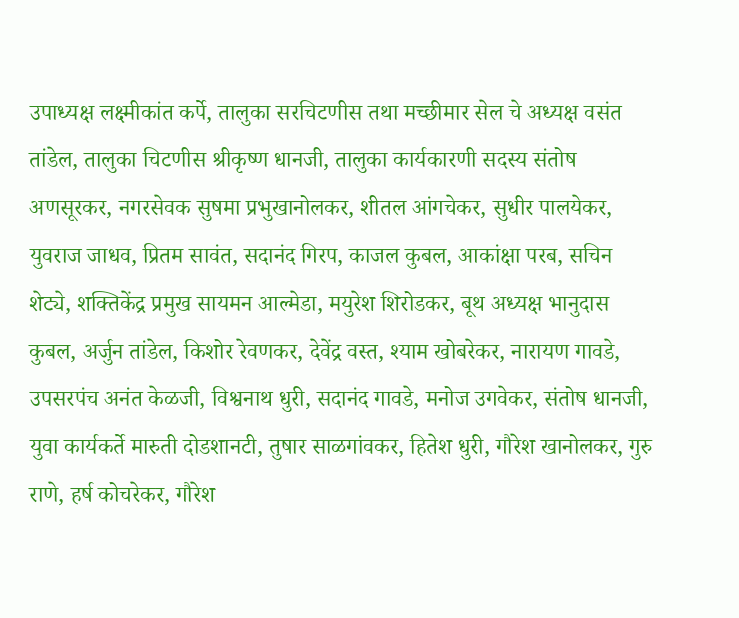उपाध्यक्ष लक्ष्मीकांत कर्पे, तालुका सरचिटणीस तथा मच्छीमार सेल चे अध्यक्ष वसंत तांडेल, तालुका चिटणीस श्रीकृष्ण धानजी, तालुका कार्यकारणी सदस्य संतोष अणसूरकर, नगरसेवक सुषमा प्रभुखानोलकर, शीतल आंगचेकर, सुधीर पालयेकर, युवराज जाधव, प्रितम सावंत, सदानंद गिरप, काजल कुबल, आकांक्षा परब, सचिन शेट्ये, शक्तिकेंद्र प्रमुख सायमन आल्मेडा, मयुरेश शिरोडकर, बूथ अध्यक्ष भानुदास कुबल, अर्जुन तांडेल, किशोर रेवणकर, देवेंद्र वस्त, श्याम खोबरेकर, नारायण गावडे, उपसरपंच अनंत केळजी, विश्वनाथ धुरी, सदानंद गावडे, मनोज उगवेकर, संतोष धानजी, युवा कार्यकर्ते मारुती दोडशानटी, तुषार साळगांवकर, हितेश धुरी, गौरेश खानोलकर, गुरु राणे, हर्ष कोचरेकर, गौरेश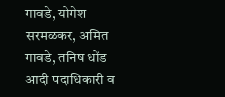गावडे, योगेश सरमळकर, अमित गावडे, तनिष धोंड आदी पदाधिकारी व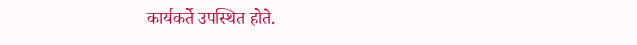कार्यकर्ते उपस्थित होते.